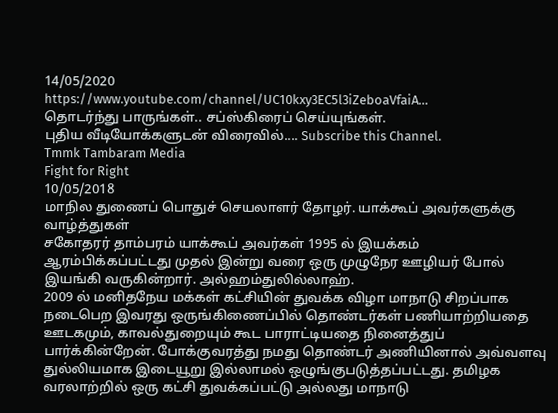14/05/2020
https://www.youtube.com/channel/UC10kxy3EC5l3iZeboaVfaiA…
தொடர்ந்து பாருங்கள்.. சப்ஸ்கிரைப் செய்யுங்கள்.
புதிய வீடியோக்களுடன் விரைவில்.... Subscribe this Channel.
Tmmk Tambaram Media
Fight for Right
10/05/2018
மாநில துணைப் பொதுச் செயலாளர் தோழர். யாக்கூப் அவர்களுக்கு வாழ்த்துகள்
சகோதரர் தாம்பரம் யாக்கூப் அவர்கள் 1995 ல் இயக்கம் ஆரம்பிக்கப்பட்டது முதல் இன்று வரை ஒரு முழுநேர ஊழியர் போல் இயங்கி வருகின்றார். அல்ஹம்துலில்லாஹ்.
2009 ல் மனிதநேய மக்கள் கட்சியின் துவக்க விழா மாநாடு சிறப்பாக நடைபெற இவரது ஒருங்கிணைப்பில் தொண்டர்கள் பணியாற்றியதை ஊடகமும், காவல்துறையும் கூட பாராட்டியதை நினைத்துப் பார்க்கின்றேன். போக்குவரத்து நமது தொண்டர் அணியினால் அவ்வளவு துல்லியமாக இடையூறு இல்லாமல் ஒழுங்குபடுத்தப்பட்டது. தமிழக வரலாற்றில் ஒரு கட்சி துவக்கப்பட்டு அல்லது மாநாடு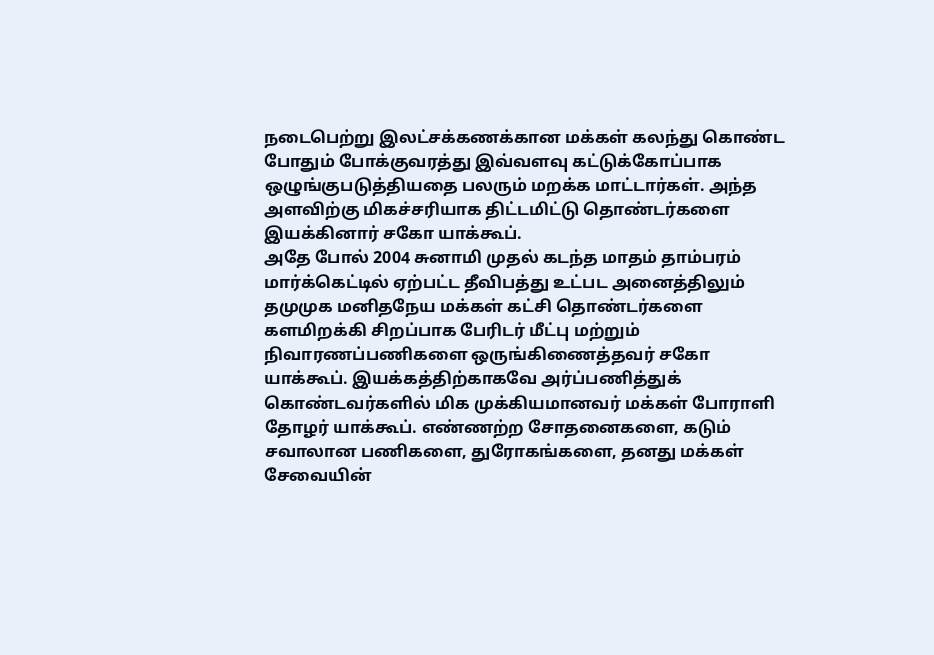நடைபெற்று இலட்சக்கணக்கான மக்கள் கலந்து கொண்ட போதும் போக்குவரத்து இவ்வளவு கட்டுக்கோப்பாக ஒழுங்குபடுத்தியதை பலரும் மறக்க மாட்டார்கள். அந்த அளவிற்கு மிகச்சரியாக திட்டமிட்டு தொண்டர்களை இயக்கினார் சகோ யாக்கூப்.
அதே போல் 2004 சுனாமி முதல் கடந்த மாதம் தாம்பரம் மார்க்கெட்டில் ஏற்பட்ட தீவிபத்து உட்பட அனைத்திலும் தமுமுக மனிதநேய மக்கள் கட்சி தொண்டர்களை களமிறக்கி சிறப்பாக பேரிடர் மீட்பு மற்றும் நிவாரணப்பணிகளை ஒருங்கிணைத்தவர் சகோ யாக்கூப். இயக்கத்திற்காகவே அர்ப்பணித்துக் கொண்டவர்களில் மிக முக்கியமானவர் மக்கள் போராளி தோழர் யாக்கூப். எண்ணற்ற சோதனைகளை, கடும் சவாலான பணிகளை, துரோகங்களை, தனது மக்கள் சேவையின்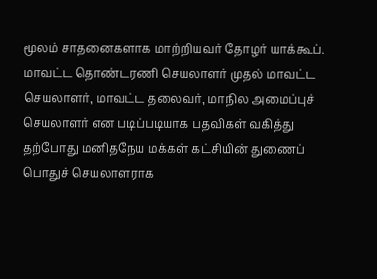மூலம் சாதனைகளாக மாற்றியவர் தோழர் யாக்கூப்.
மாவட்ட தொண்டரணி செயலாளர் முதல் மாவட்ட செயலாளர், மாவட்ட தலைவர், மாநில அமைப்புச் செயலாளர் என படிப்படியாக பதவிகள் வகித்து தற்போது மனிதநேய மக்கள் கட்சியின் துணைப் பொதுச் செயலாளராக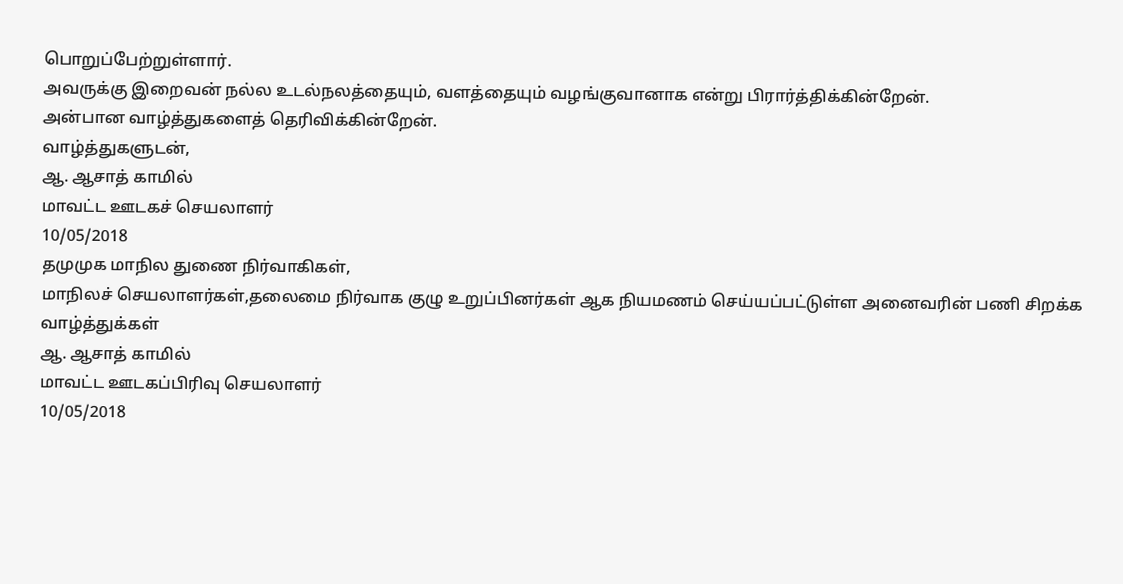பொறுப்பேற்றுள்ளார்.
அவருக்கு இறைவன் நல்ல உடல்நலத்தையும், வளத்தையும் வழங்குவானாக என்று பிரார்த்திக்கின்றேன்.
அன்பான வாழ்த்துகளைத் தெரிவிக்கின்றேன்.
வாழ்த்துகளுடன்,
ஆ. ஆசாத் காமில்
மாவட்ட ஊடகச் செயலாளர்
10/05/2018
தமுமுக மாநில துணை நிர்வாகிகள்,
மாநிலச் செயலாளர்கள்,தலைமை நிர்வாக குழு உறுப்பினர்கள் ஆக நியமணம் செய்யப்பட்டுள்ள அனைவரின் பணி சிறக்க வாழ்த்துக்கள்
ஆ. ஆசாத் காமில்
மாவட்ட ஊடகப்பிரிவு செயலாளர்
10/05/2018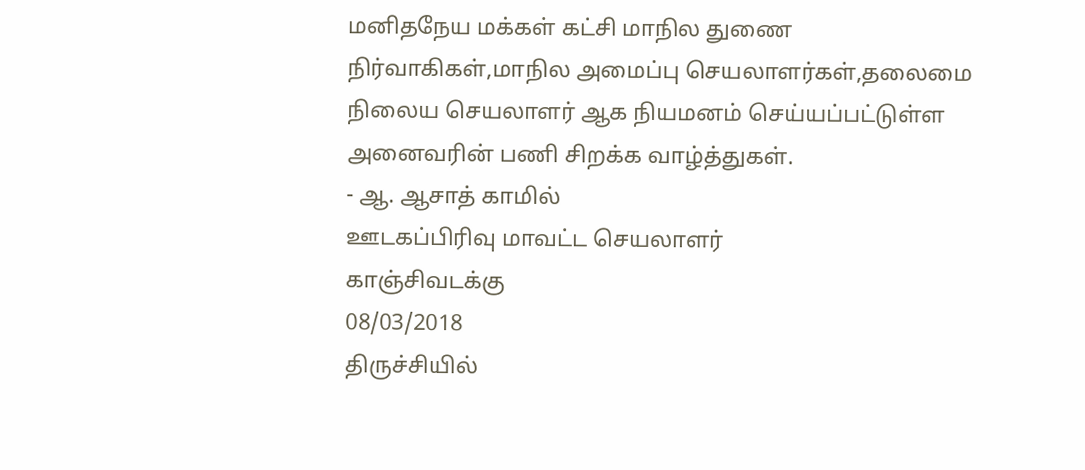மனிதநேய மக்கள் கட்சி மாநில துணை நிர்வாகிகள்,மாநில அமைப்பு செயலாளர்கள்,தலைமை நிலைய செயலாளர் ஆக நியமனம் செய்யப்பட்டுள்ள அனைவரின் பணி சிறக்க வாழ்த்துகள்.
- ஆ. ஆசாத் காமில்
ஊடகப்பிரிவு மாவட்ட செயலாளர்
காஞ்சிவடக்கு
08/03/2018
திருச்சியில்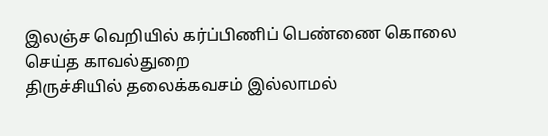இலஞ்ச வெறியில் கர்ப்பிணிப் பெண்ணை கொலை செய்த காவல்துறை
திருச்சியில் தலைக்கவசம் இல்லாமல்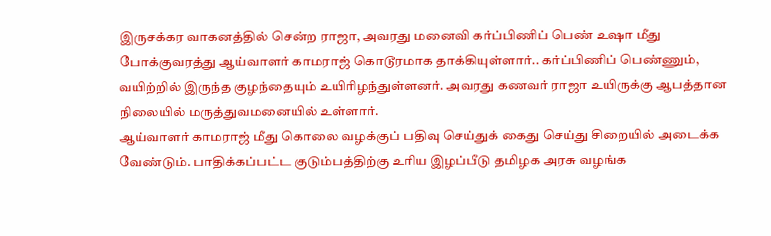இருசக்கர வாகனத்தில் சென்ற ராஜா, அவரது மனைவி கர்ப்பிணிப் பெண் உஷா மீது போக்குவரத்து ஆய்வாளர் காமராஜ் கொடூரமாக தாக்கியுள்ளார்.. கர்ப்பிணிப் பெண்ணும், வயிற்றில் இருந்த குழந்தையும் உயிரிழந்துள்ளனர். அவரது கணவர் ராஜா உயிருக்கு ஆபத்தான நிலையில் மருத்துவமனையில் உள்ளார்.
ஆய்வாளர் காமராஜ் மீது கொலை வழக்குப் பதிவு செய்துக் கைது செய்து சிறையில் அடைக்க வேண்டும். பாதிக்கப்பட்ட குடும்பத்திற்கு உரிய இழப்பீடு தமிழக அரசு வழங்க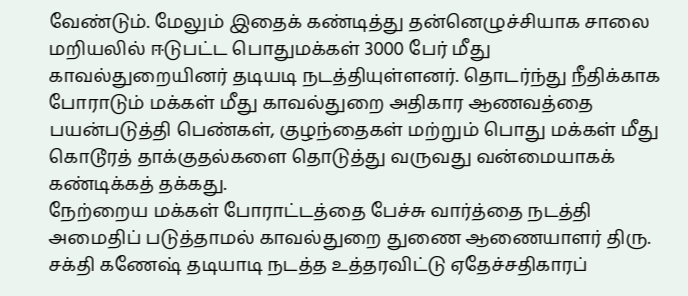வேண்டும். மேலும் இதைக் கண்டித்து தன்னெழுச்சியாக சாலை மறியலில் ஈடுபட்ட பொதுமக்கள் 3000 பேர் மீது காவல்துறையினர் தடியடி நடத்தியுள்ளனர். தொடர்ந்து நீதிக்காக போராடும் மக்கள் மீது காவல்துறை அதிகார ஆணவத்தை பயன்படுத்தி பெண்கள், குழந்தைகள் மற்றும் பொது மக்கள் மீது கொடூரத் தாக்குதல்களை தொடுத்து வருவது வன்மையாகக் கண்டிக்கத் தக்கது.
நேற்றைய மக்கள் போராட்டத்தை பேச்சு வார்த்தை நடத்தி அமைதிப் படுத்தாமல் காவல்துறை துணை ஆணையாளர் திரு. சக்தி கணேஷ் தடியாடி நடத்த உத்தரவிட்டு ஏதேச்சதிகாரப்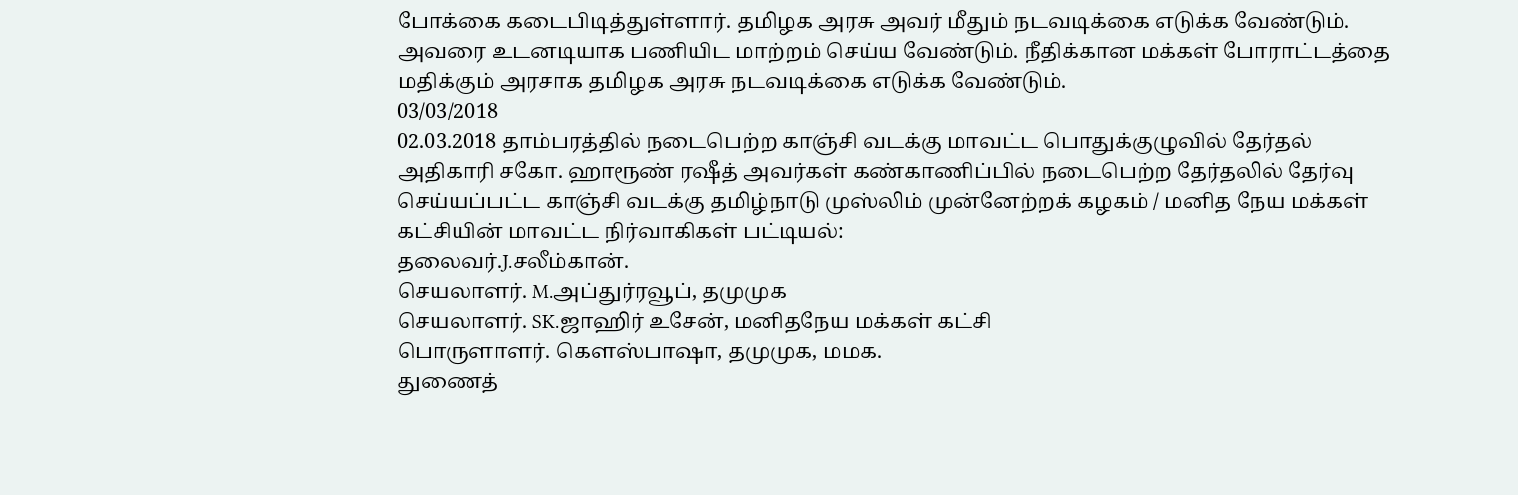போக்கை கடைபிடித்துள்ளார். தமிழக அரசு அவர் மீதும் நடவடிக்கை எடுக்க வேண்டும். அவரை உடனடியாக பணியிட மாற்றம் செய்ய வேண்டும். நீதிக்கான மக்கள் போராட்டத்தை மதிக்கும் அரசாக தமிழக அரசு நடவடிக்கை எடுக்க வேண்டும்.
03/03/2018
02.03.2018 தாம்பரத்தில் நடைபெற்ற காஞ்சி வடக்கு மாவட்ட பொதுக்குழுவில் தேர்தல் அதிகாரி சகோ. ஹாரூண் ரஷீத் அவர்கள் கண்காணிப்பில் நடைபெற்ற தேர்தலில் தேர்வு செய்யப்பட்ட காஞ்சி வடக்கு தமிழ்நாடு முஸ்லிம் முன்னேற்றக் கழகம் / மனித நேய மக்கள் கட்சியின் மாவட்ட நிர்வாகிகள் பட்டியல்:
தலைவர்.J.சலீம்கான்.
செயலாளர். M.அப்துர்ரவூப், தமுமுக
செயலாளர். SK.ஜாஹிர் உசேன், மனிதநேய மக்கள் கட்சி
பொருளாளர். கெளஸ்பாஷா, தமுமுக, மமக.
துணைத்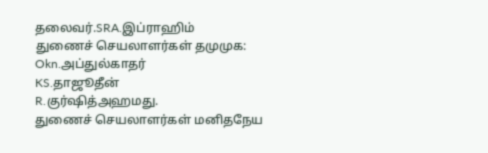தலைவர்.SRA.இப்ராஹிம்
துணைச் செயலாளர்கள் தமுமுக:
Okn.அப்துல்காதர்
KS.தாஜூதீன்
R.குர்ஷித்அஹமது.
துணைச் செயலாளர்கள் மனிதநேய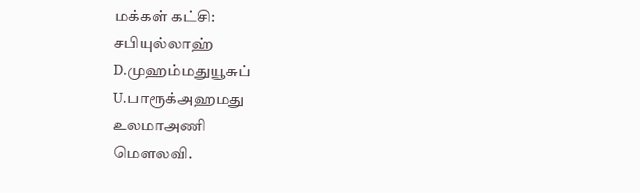மக்கள் கட்சி:
சபியுல்லாஹ்
D.முஹம்மதுயூசுப்
U.பாரூக்அஹமது
உலமாஅணி
மெளலவி.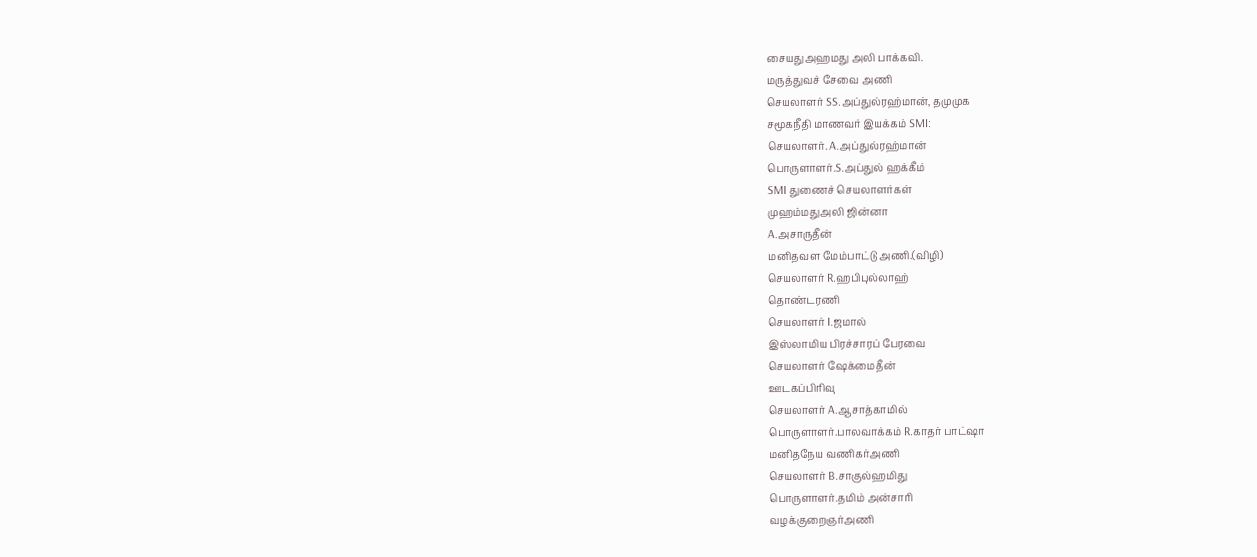சையதுஅஹமது அலி பாக்கவி.
மருத்துவச் சேவை அணி
செயலாளர் SS.அப்துல்ரஹ்மான், தமுமுக
சமூகநீதி மாணவர் இயக்கம் SMI:
செயலாளர். A.அப்துல்ரஹ்மான்
பொருளாளர்.S.அப்துல் ஹக்கீம்
SMI துணைச் செயலாளர்கள்
முஹம்மதுஅலி ஜின்னா
A.அசாருதீன்
மனிதவள மேம்பாட்டு அணி.(விழி)
செயலாளர் R.ஹபிபுல்லாஹ்
தொண்டரணி
செயலாளர் I.ஜமால்
இஸ்லாமிய பிரச்சாரப் பேரவை
செயலாளர் ஷேக்மைதீன்
ஊடகப்பிரிவு
செயலாளர் A.ஆசாத்காமில்
பொருளாளர்.பாலவாக்கம் R.காதர் பாட்ஷா
மனிதநேய வணிகர்அணி
செயலாளர் B.சாகுல்ஹமிது
பொருளாளர்.தமிம் அன்சாரி
வழக்குறைஞர்அணி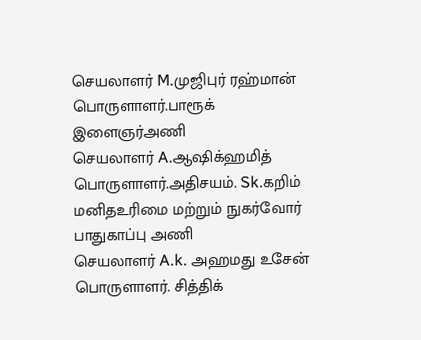செயலாளர் M.முஜிபுர் ரஹ்மான்
பொருளாளர்.பாரூக்
இளைஞர்அணி
செயலாளர் A.ஆஷிக்ஹமித்
பொருளாளர்.அதிசயம். Sk.கறிம்
மனிதஉரிமை மற்றும் நுகர்வோர் பாதுகாப்பு அணி
செயலாளர் A.k. அஹமது உசேன்
பொருளாளர். சித்திக்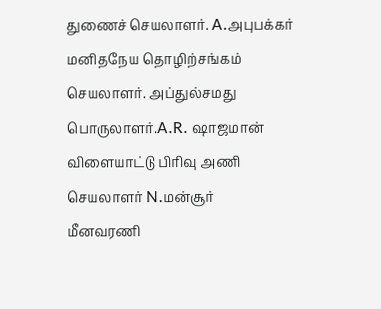துணைச் செயலாளர். A.அபுபக்கர்
மனிதநேய தொழிற்சங்கம்
செயலாளர். அப்துல்சமது
பொருலாளர்.A.R. ஷாஜமான்
விளையாட்டு பிரிவு அணி
செயலாளர் N.மன்சூர்
மீனவரணி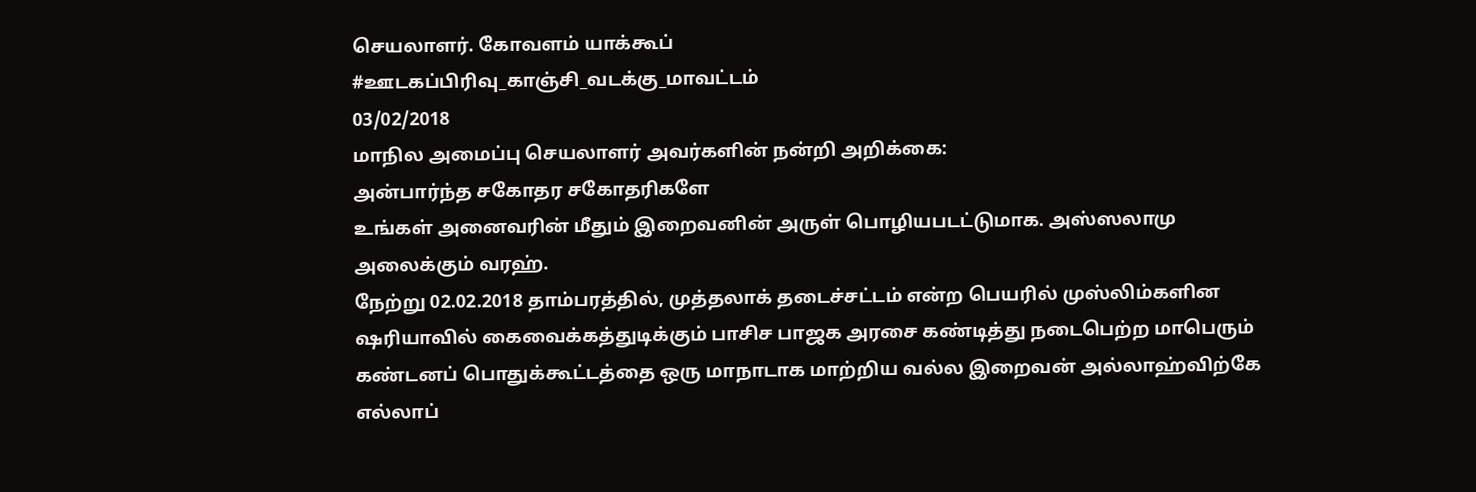செயலாளர். கோவளம் யாக்கூப்
#ஊடகப்பிரிவு_காஞ்சி_வடக்கு_மாவட்டம்
03/02/2018
மாநில அமைப்பு செயலாளர் அவர்களின் நன்றி அறிக்கை:
அன்பார்ந்த சகோதர சகோதரிகளே
உங்கள் அனைவரின் மீதும் இறைவனின் அருள் பொழியபடட்டுமாக. அஸ்ஸலாமு அலைக்கும் வரஹ்.
நேற்று 02.02.2018 தாம்பரத்தில், முத்தலாக் தடைச்சட்டம் என்ற பெயரில் முஸ்லிம்களின ஷரியாவில் கைவைக்கத்துடிக்கும் பாசிச பாஜக அரசை கண்டித்து நடைபெற்ற மாபெரும் கண்டனப் பொதுக்கூட்டத்தை ஒரு மாநாடாக மாற்றிய வல்ல இறைவன் அல்லாஹ்விற்கே எல்லாப்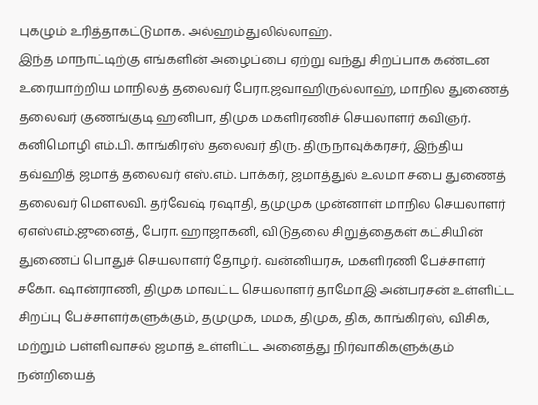புகழும் உரித்தாகட்டுமாக. அல்ஹம்துலில்லாஹ்.
இந்த மாநாட்டிற்கு எங்களின் அழைப்பை ஏற்று வந்து சிறப்பாக கண்டன உரையாற்றிய மாநிலத் தலைவர் பேரா.ஜவாஹிருல்லாஹ், மாநில துணைத் தலைவர் குணங்குடி ஹனிபா, திமுக மகளிரணிச் செயலாளர் கவிஞர். கனிமொழி எம்.பி. காங்கிரஸ் தலைவர் திரு. திருநாவுக்கரசர், இந்திய தவ்ஹித் ஜமாத் தலைவர் எஸ்.எம். பாக்கர், ஜமாத்துல் உலமா சபை துணைத் தலைவர் மௌலவி. தர்வேஷ் ரஷாதி, தமுமுக முன்னாள் மாநில செயலாளர் ஏஎஸ்எம்.ஜுனைத், பேரா. ஹாஜாகனி, விடுதலை சிறுத்தைகள் கட்சியின் துணைப் பொதுச் செயலாளர் தோழர். வன்னியரசு, மகளிரணி பேச்சாளர் சகோ. ஷான்ராணி, திமுக மாவட்ட செயலாளர் தாமோஇ அன்பரசன் உள்ளிட்ட சிறப்பு பேச்சாளர்களுக்கும், தமுமுக, மமக, திமுக, திக, காங்கிரஸ், விசிக, மற்றும் பள்ளிவாசல் ஜமாத் உள்ளிட்ட அனைத்து நிர்வாகிகளுக்கும் நன்றியைத்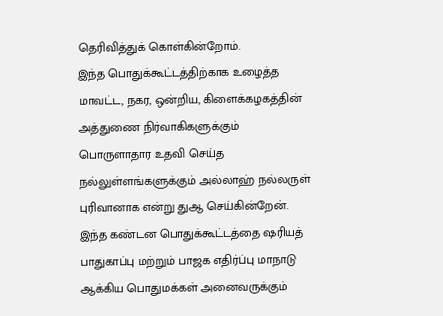தெரிவித்துக் கொள்கின்றோம்.
இந்த பொதுக்கூட்டத்திற்காக உழைத்த மாவட்ட, நகர, ஒன்றிய, கிளைக்கழகத்தின் அத்துணை நிர்வாகிகளுக்கும் பொருளாதார உதவி செய்த நல்லுள்ளங்களுக்கும் அல்லாஹ் நல்லருள் புரிவானாக என்று துஆ செய்கின்றேன்.
இந்த கண்டன பொதுக்கூட்டத்தை ஷரியத் பாதுகாப்பு மற்றும் பாஜக எதிர்ப்பு மாநாடு ஆக்கிய பொதுமக்கள் அனைவருக்கும்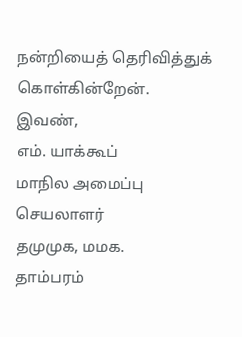நன்றியைத் தெரிவித்துக் கொள்கின்றேன்.
இவண்,
எம். யாக்கூப்
மாநில அமைப்பு செயலாளர்
தமுமுக, மமக.
தாம்பரம்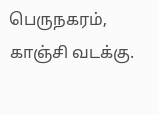பெருநகரம், காஞ்சி வடக்கு.